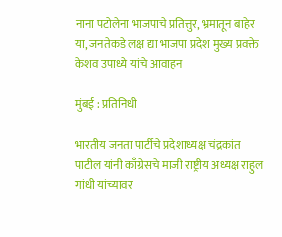नाना पटोलेना भाजपाचे प्रतित्तुर, भ्रमातून बाहेर या, जनतेकडे लक्ष द्या भाजपा प्रदेश मुख्य प्रवक्ते केशव उपाध्ये यांचे आवाहन

मुंबई : प्रतिनिधी

भारतीय जनता पार्टीचे प्रदेशाध्यक्ष चंद्रकांत पाटील यांनी काँग्रेसचे माजी राष्ट्रीय अध्यक्ष राहुल गांधी यांच्यावर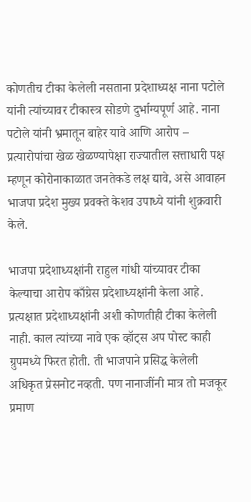कोणतीच टीका केलेली नसताना प्रदेशाध्यक्ष नाना पटोले यांनी त्यांच्यावर टीकास्त्र सोडणे दुर्भाग्यपूर्ण आहे. नाना पटोले यांनी भ्रमातून बाहेर यावे आणि आरोप – प्रत्यारोपांचा खेळ खेळण्यापेक्षा राज्यातील सत्ताधारी पक्ष म्हणून कोरोनाकाळात जनतेकडे लक्ष द्यावे, असे आवाहन भाजपा प्रदेश मुख्य प्रवक्ते केशव उपाध्ये यांनी शुक्रवारी केले.

भाजपा प्रदेशाध्यक्षांनी राहुल गांधी यांच्यावर टीका केल्याचा आरोप काँग्रेस प्रदेशाध्यक्षांनी केला आहे. प्रत्यक्षात प्रदेशाध्यक्षांनी अशी कोणतीही टीका केलेली नाही. काल त्यांच्या नावे एक व्हॉट्स अप पोस्ट काही ग्रुपमध्ये फिरत होती. ती भाजपाने प्रसिद्ध केलेली अधिकृत प्रेसनोट नव्हती. पण नानाजींनी मात्र तो मजकूर प्रमाण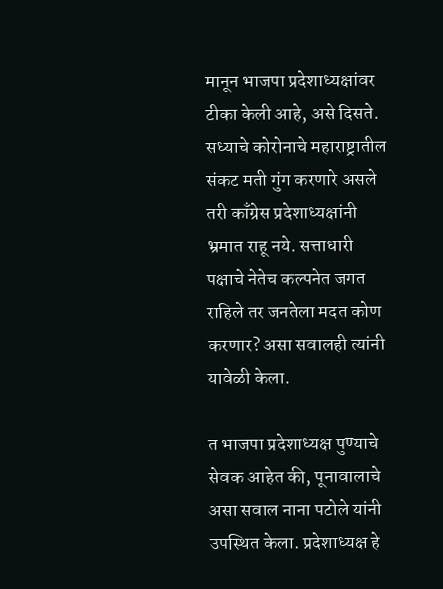मानून भाजपा प्रदेशाध्यक्षांवर टीका केली आहे, असे दिसते. सध्याचे कोरोनाचे महाराष्ट्रातील संकट मती गुंग करणारे असले तरी काँग्रेस प्रदेशाध्यक्षांनी भ्रमात राहू नये. सत्ताधारी पक्षाचे नेतेच कल्पनेत जगत राहिले तर जनतेला मदत कोण करणार? असा सवालही त्यांनी यावेळी केला.

त भाजपा प्रदेशाध्यक्ष पुण्याचे सेवक आहेत की, पूनावालाचे असा सवाल नाना पटोले यांनी उपस्थित केला. प्रदेशाध्यक्ष हे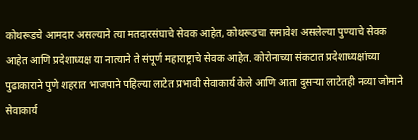कोथरूडचे आमदार असल्याने त्या मतदारसंघाचे सेवक आहेत, कोथरूडचा समावेश असलेल्या पुण्याचे सेवक आहेत आणि प्रदेशाध्यक्ष या नात्याने ते संपूर्ण महाराष्ट्राचे सेवक आहेत. कोरोनाच्या संकटात प्रदेशाध्यक्षांच्या पुढाकाराने पुणे शहरात भाजपाने पहिल्या लाटेत प्रभावी सेवाकार्य केले आणि आता दुसऱ्या लाटेतही नव्या जोमाने सेवाकार्य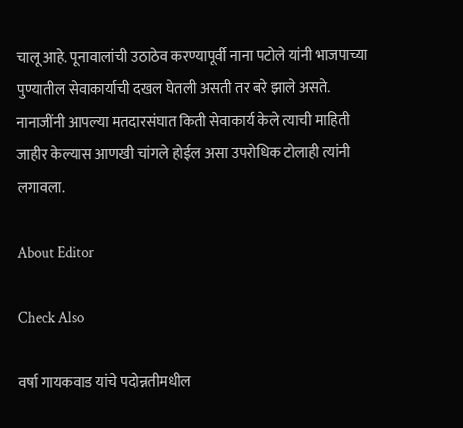चालू आहे. पूनावालांची उठाठेव करण्यापूर्वी नाना पटोले यांनी भाजपाच्या पुण्यातील सेवाकार्याची दखल घेतली असती तर बरे झाले असते. नानाजींनी आपल्या मतदारसंघात किती सेवाकार्य केले त्याची माहिती जाहीर केल्यास आणखी चांगले होईल असा उपरोधिक टोलाही त्यांनी लगावला.

About Editor

Check Also

वर्षा गायकवाड यांचे पदोन्नतीमधील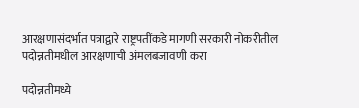आरक्षणासंदर्भात पत्राद्वारे राष्ट्रपतींकडे मागणी सरकारी नोकरीतील पदोन्नतीमधील आरक्षणाची अंमलबजावणी करा

पदोन्नतीमध्ये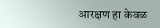आरक्षण हा केवळ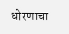धोरणाचा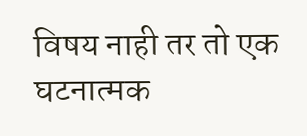विषय नाही तर तो एक घटनात्मक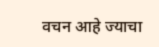वचन आहे ज्याचा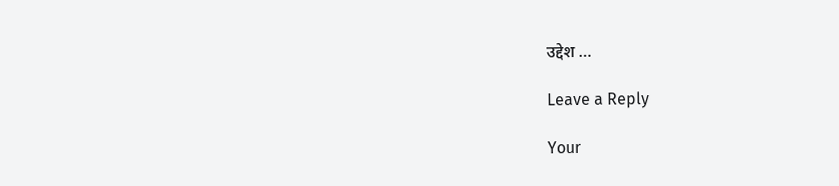उद्देश …

Leave a Reply

Your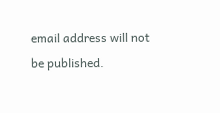email address will not be published.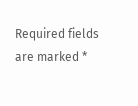Required fields are marked *